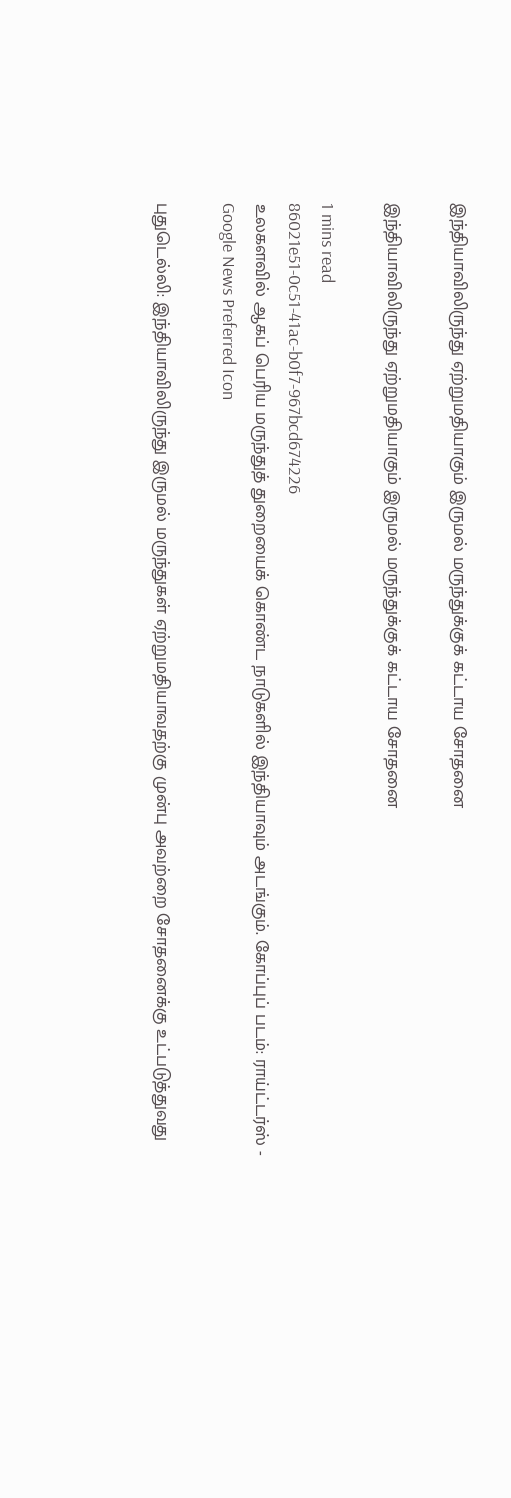இந்தியாவிலிருந்து ஏற்றுமதியாகும் இருமல் மருந்துக்குக் கட்டாய சோதனை

இந்தியாவிலிருந்து ஏற்றுமதியாகும் இருமல் மருந்துக்குக் கட்டாய சோதனை

1 mins read
86021e51-0c51-41ac-b0f7-967bcd674226
உலகளவில் ஆகப் பெரிய மருந்துத் துறையைக் கொண்ட நாடுகளில் இந்தியாவும் அடங்கும். கோப்புப் படம்: ராய்ட்டர்ஸ் -
Google News Preferred Icon

புதுடெல்லி: இந்தியாவிலிருந்து இருமல் மருந்துகள் ஏற்றுமதியாவதற்கு முன்பு அவற்றை சோதனைக்கு உட்படுத்துவது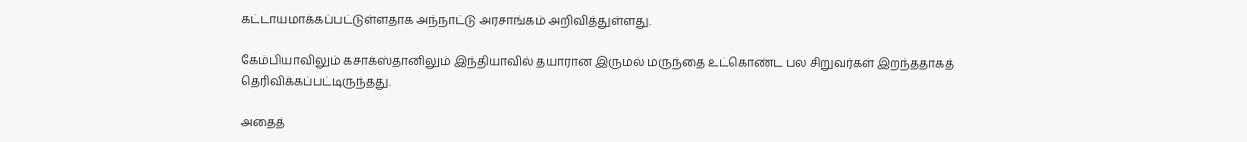கட்டாயமாக்கப்பட்டுள்ளதாக அந்நாட்டு அரசாங்கம் அறிவித்துள்ளது.

கேம்பியாவிலும் கசாக்ஸ்தானிலும் இந்தியாவில் தயாரான இருமல் மருந்தை உட்கொண்ட பல சிறுவர்கள் இறந்ததாகத் தெரிவிக்கப்பட்டிருந்தது.

அதைத்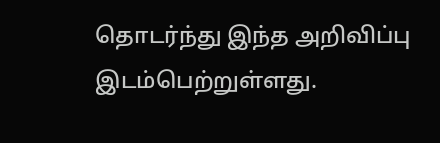தொடர்ந்து இந்த அறிவிப்பு இடம்பெற்றுள்ளது.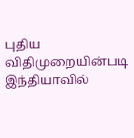புதிய விதிமுறையின்படி இந்தியாவில்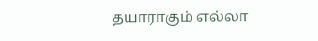தயாராகும் எல்லா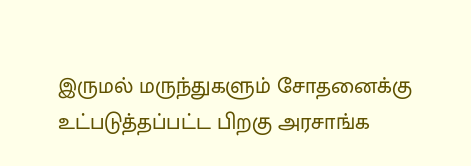இருமல் மருந்துகளும் சோதனைக்கு உட்படுத்தப்பட்ட பிறகு அரசாங்க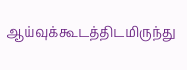ஆய்வுக்கூடத்திடமிருந்து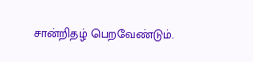சான்றிதழ் பெறவேண்டும்.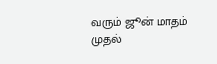வரும் ஜூன் மாதம் முதல்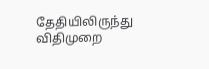தேதியிலிருந்து விதிமுறை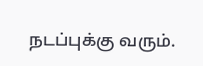நடப்புக்கு வரும்.